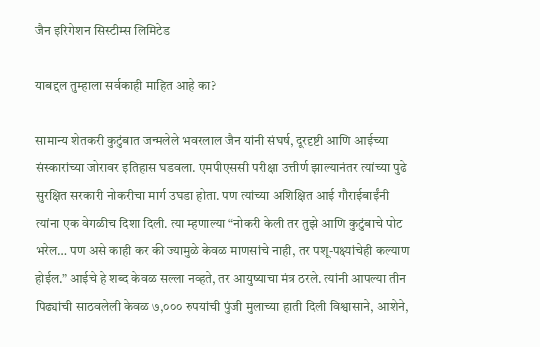जैन इरिगेशन सिस्टीम्स लिमिटेड

याबद्दल तुम्हाला सर्वकाही माहित आहे का?

सामान्य शेतकरी कुटुंबात जन्मलेले भवरलाल जैन यांनी संघर्ष, दूरदृष्टी आणि आईच्या संस्कारांच्या जोरावर इतिहास घडवला. एमपीएससी परीक्षा उत्तीर्ण झाल्यानंतर त्यांच्या पुढे सुरक्षित सरकारी नोकरीचा मार्ग उघडा होता. पण त्यांच्या अशिक्षित आई गौराईबाईंनी त्यांना एक वेगळीच दिशा दिली. त्या म्हणाल्या “नोकरी केली तर तुझे आणि कुटुंबाचे पोट भरेल… पण असे काही कर की ज्यामुळे केवळ माणसांचे नाही, तर पशू-पक्ष्यांचेही कल्याण होईल.” आईचे हे शब्द केवळ सल्ला नव्हते, तर आयुष्याचा मंत्र ठरले. त्यांनी आपल्या तीन पिढ्यांची साठवलेली केवळ ७,००० रुपयांची पुंजी मुलाच्या हाती दिली विश्वासाने, आशेने,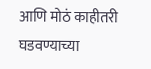आणि मोठं काहीतरी घडवण्याच्या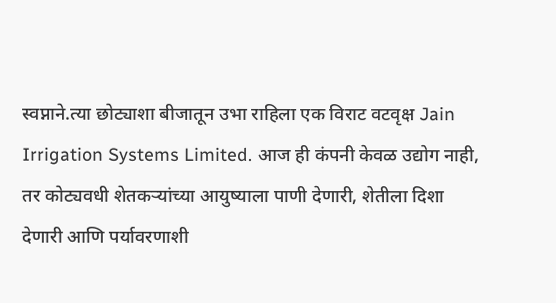स्वप्नाने.त्या छोट्याशा बीजातून उभा राहिला एक विराट वटवृक्ष Jain Irrigation Systems Limited. आज ही कंपनी केवळ उद्योग नाही, तर कोट्यवधी शेतकऱ्यांच्या आयुष्याला पाणी देणारी, शेतीला दिशा देणारी आणि पर्यावरणाशी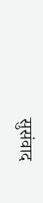सुसंवाद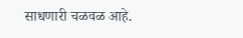साधणारी चळवळ आहे.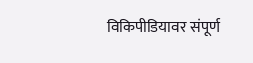विकिपीडियावर संपूर्ण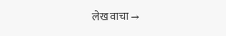लेख वाचा →